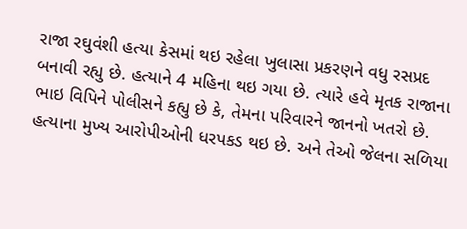રાજા રઘુવંશી હત્યા કેસમાં થઇ રહેલા ખુલાસા પ્રકરણને વધુ રસપ્રદ બનાવી રહ્યુ છે. હત્યાને 4 મહિના થઇ ગયા છે. ત્યારે હવે મૃતક રાજાના ભાઇ વિપિને પોલીસને કહ્યુ છે કે, તેમના પરિવારને જાનનો ખતરો છે. હત્યાના મુખ્ય આરોપીઓની ધરપકડ થઇ છે. અને તેઓ જેલના સળિયા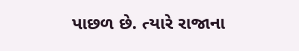પાછળ છે. ત્યારે રાજાના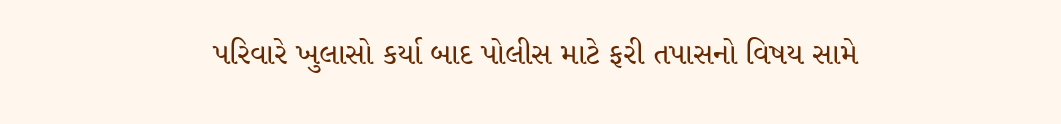પરિવારે ખુલાસો કર્યા બાદ પોલીસ માટે ફરી તપાસનો વિષય સામે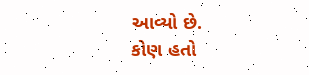આવ્યો છે.
કોણ હતો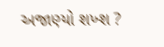અજાણ્યો શખ્શ ?